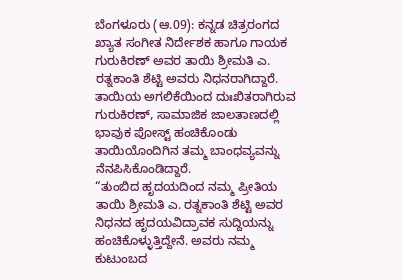ಬೆಂಗಳೂರು (ಆ.09): ಕನ್ನಡ ಚಿತ್ರರಂಗದ ಖ್ಯಾತ ಸಂಗೀತ ನಿರ್ದೇಶಕ ಹಾಗೂ ಗಾಯಕ ಗುರುಕಿರಣ್ ಅವರ ತಾಯಿ ಶ್ರೀಮತಿ ಎ. ರತ್ನಕಾಂತಿ ಶೆಟ್ಟಿ ಅವರು ನಿಧನರಾಗಿದ್ದಾರೆ. ತಾಯಿಯ ಅಗಲಿಕೆಯಿಂದ ದುಃಖಿತರಾಗಿರುವ ಗುರುಕಿರಣ್, ಸಾಮಾಜಿಕ ಜಾಲತಾಣದಲ್ಲಿ ಭಾವುಕ ಪೋಸ್ಟ್ ಹಂಚಿಕೊಂಡು ತಾಯಿಯೊಂದಿಗಿನ ತಮ್ಮ ಬಾಂಧವ್ಯವನ್ನು ನೆನಪಿಸಿಕೊಂಡಿದ್ದಾರೆ.
“ತುಂಬಿದ ಹೃದಯದಿಂದ ನಮ್ಮ ಪ್ರೀತಿಯ ತಾಯಿ ಶ್ರೀಮತಿ ಎ. ರತ್ನಕಾಂತಿ ಶೆಟ್ಟಿ ಅವರ ನಿಧನದ ಹೃದಯವಿದ್ರಾವಕ ಸುದ್ದಿಯನ್ನು ಹಂಚಿಕೊಳ್ಳುತ್ತಿದ್ದೇನೆ. ಅವರು ನಮ್ಮ ಕುಟುಂಬದ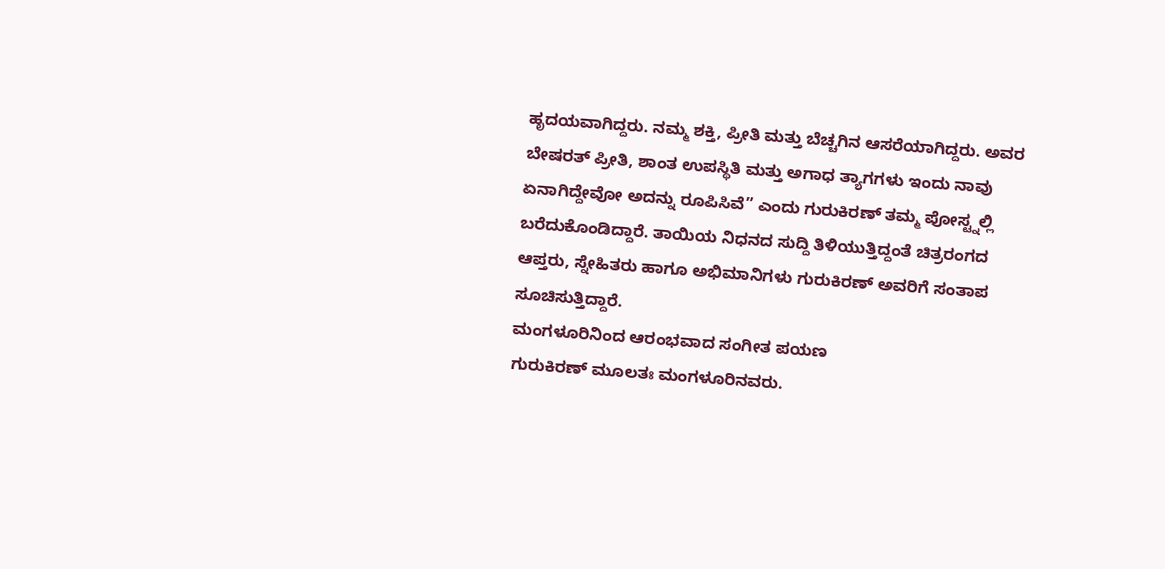ಹೃದಯವಾಗಿದ್ದರು. ನಮ್ಮ ಶಕ್ತಿ, ಪ್ರೀತಿ ಮತ್ತು ಬೆಚ್ಚಗಿನ ಆಸರೆಯಾಗಿದ್ದರು. ಅವರ ಬೇಷರತ್ ಪ್ರೀತಿ, ಶಾಂತ ಉಪಸ್ಥಿತಿ ಮತ್ತು ಅಗಾಧ ತ್ಯಾಗಗಳು ಇಂದು ನಾವು ಏನಾಗಿದ್ದೇವೋ ಅದನ್ನು ರೂಪಿಸಿವೆ” ಎಂದು ಗುರುಕಿರಣ್ ತಮ್ಮ ಪೋಸ್ಟ್ನಲ್ಲಿ ಬರೆದುಕೊಂಡಿದ್ದಾರೆ. ತಾಯಿಯ ನಿಧನದ ಸುದ್ದಿ ತಿಳಿಯುತ್ತಿದ್ದಂತೆ ಚಿತ್ರರಂಗದ ಆಪ್ತರು, ಸ್ನೇಹಿತರು ಹಾಗೂ ಅಭಿಮಾನಿಗಳು ಗುರುಕಿರಣ್ ಅವರಿಗೆ ಸಂತಾಪ ಸೂಚಿಸುತ್ತಿದ್ದಾರೆ.
ಮಂಗಳೂರಿನಿಂದ ಆರಂಭವಾದ ಸಂಗೀತ ಪಯಣ
ಗುರುಕಿರಣ್ ಮೂಲತಃ ಮಂಗಳೂರಿನವರು.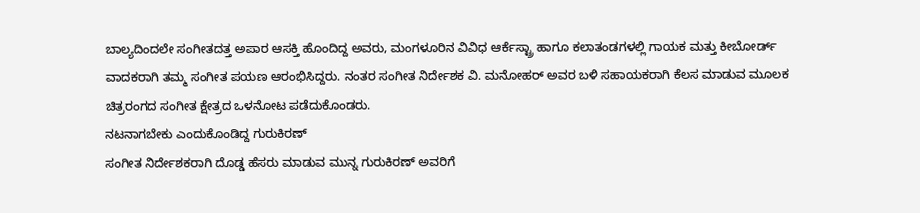ಬಾಲ್ಯದಿಂದಲೇ ಸಂಗೀತದತ್ತ ಅಪಾರ ಆಸಕ್ತಿ ಹೊಂದಿದ್ದ ಅವರು, ಮಂಗಳೂರಿನ ವಿವಿಧ ಆರ್ಕೆಸ್ಟ್ರಾ ಹಾಗೂ ಕಲಾತಂಡಗಳಲ್ಲಿ ಗಾಯಕ ಮತ್ತು ಕೀಬೋರ್ಡ್ ವಾದಕರಾಗಿ ತಮ್ಮ ಸಂಗೀತ ಪಯಣ ಆರಂಭಿಸಿದ್ದರು. ನಂತರ ಸಂಗೀತ ನಿರ್ದೇಶಕ ವಿ. ಮನೋಹರ್ ಅವರ ಬಳಿ ಸಹಾಯಕರಾಗಿ ಕೆಲಸ ಮಾಡುವ ಮೂಲಕ ಚಿತ್ರರಂಗದ ಸಂಗೀತ ಕ್ಷೇತ್ರದ ಒಳನೋಟ ಪಡೆದುಕೊಂಡರು.
ನಟನಾಗಬೇಕು ಎಂದುಕೊಂಡಿದ್ದ ಗುರುಕಿರಣ್
ಸಂಗೀತ ನಿರ್ದೇಶಕರಾಗಿ ದೊಡ್ಡ ಹೆಸರು ಮಾಡುವ ಮುನ್ನ ಗುರುಕಿರಣ್ ಅವರಿಗೆ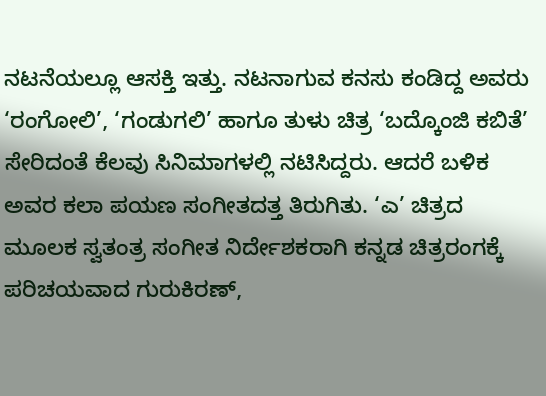ನಟನೆಯಲ್ಲೂ ಆಸಕ್ತಿ ಇತ್ತು. ನಟನಾಗುವ ಕನಸು ಕಂಡಿದ್ದ ಅವರು ‘ರಂಗೋಲಿ’, ‘ಗಂಡುಗಲಿ’ ಹಾಗೂ ತುಳು ಚಿತ್ರ ‘ಬದ್ಕೊಂಜಿ ಕಬಿತೆ’ ಸೇರಿದಂತೆ ಕೆಲವು ಸಿನಿಮಾಗಳಲ್ಲಿ ನಟಿಸಿದ್ದರು. ಆದರೆ ಬಳಿಕ ಅವರ ಕಲಾ ಪಯಣ ಸಂಗೀತದತ್ತ ತಿರುಗಿತು. ‘ಎ’ ಚಿತ್ರದ ಮೂಲಕ ಸ್ವತಂತ್ರ ಸಂಗೀತ ನಿರ್ದೇಶಕರಾಗಿ ಕನ್ನಡ ಚಿತ್ರರಂಗಕ್ಕೆ ಪರಿಚಯವಾದ ಗುರುಕಿರಣ್,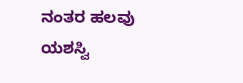ನಂತರ ಹಲವು ಯಶಸ್ವಿ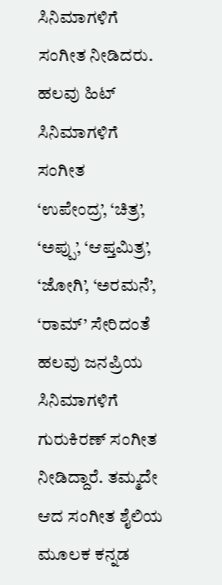ಸಿನಿಮಾಗಳಿಗೆ ಸಂಗೀತ ನೀಡಿದರು.
ಹಲವು ಹಿಟ್ ಸಿನಿಮಾಗಳಿಗೆ ಸಂಗೀತ
‘ಉಪೇಂದ್ರ’, ‘ಚಿತ್ರ’, ‘ಅಪ್ಪು’, ‘ಆಪ್ತಮಿತ್ರ’, ‘ಜೋಗಿ’, ‘ಅರಮನೆ’, ‘ರಾಮ್’ ಸೇರಿದಂತೆ ಹಲವು ಜನಪ್ರಿಯ ಸಿನಿಮಾಗಳಿಗೆ ಗುರುಕಿರಣ್ ಸಂಗೀತ ನೀಡಿದ್ದಾರೆ. ತಮ್ಮದೇ ಆದ ಸಂಗೀತ ಶೈಲಿಯ ಮೂಲಕ ಕನ್ನಡ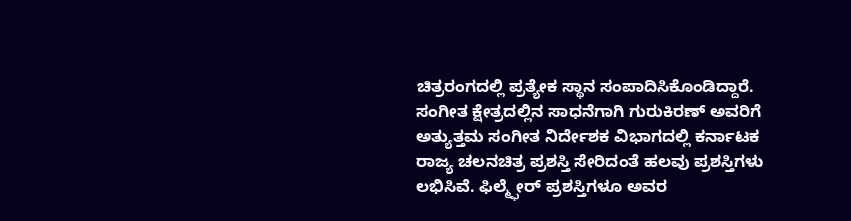ಚಿತ್ರರಂಗದಲ್ಲಿ ಪ್ರತ್ಯೇಕ ಸ್ಥಾನ ಸಂಪಾದಿಸಿಕೊಂಡಿದ್ದಾರೆ.
ಸಂಗೀತ ಕ್ಷೇತ್ರದಲ್ಲಿನ ಸಾಧನೆಗಾಗಿ ಗುರುಕಿರಣ್ ಅವರಿಗೆ ಅತ್ಯುತ್ತಮ ಸಂಗೀತ ನಿರ್ದೇಶಕ ವಿಭಾಗದಲ್ಲಿ ಕರ್ನಾಟಕ ರಾಜ್ಯ ಚಲನಚಿತ್ರ ಪ್ರಶಸ್ತಿ ಸೇರಿದಂತೆ ಹಲವು ಪ್ರಶಸ್ತಿಗಳು ಲಭಿಸಿವೆ. ಫಿಲ್ಮ್ಫೇರ್ ಪ್ರಶಸ್ತಿಗಳೂ ಅವರ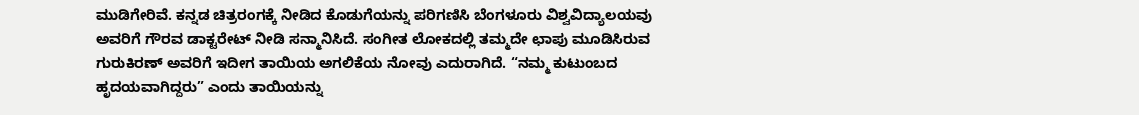ಮುಡಿಗೇರಿವೆ. ಕನ್ನಡ ಚಿತ್ರರಂಗಕ್ಕೆ ನೀಡಿದ ಕೊಡುಗೆಯನ್ನು ಪರಿಗಣಿಸಿ ಬೆಂಗಳೂರು ವಿಶ್ವವಿದ್ಯಾಲಯವು ಅವರಿಗೆ ಗೌರವ ಡಾಕ್ಟರೇಟ್ ನೀಡಿ ಸನ್ಮಾನಿಸಿದೆ. ಸಂಗೀತ ಲೋಕದಲ್ಲಿ ತಮ್ಮದೇ ಛಾಪು ಮೂಡಿಸಿರುವ ಗುರುಕಿರಣ್ ಅವರಿಗೆ ಇದೀಗ ತಾಯಿಯ ಅಗಲಿಕೆಯ ನೋವು ಎದುರಾಗಿದೆ. “ನಮ್ಮ ಕುಟುಂಬದ ಹೃದಯವಾಗಿದ್ದರು” ಎಂದು ತಾಯಿಯನ್ನು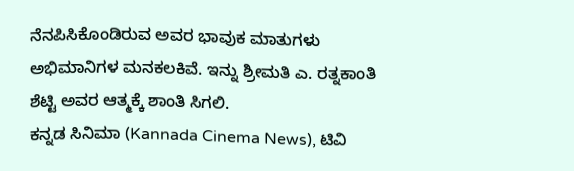ನೆನಪಿಸಿಕೊಂಡಿರುವ ಅವರ ಭಾವುಕ ಮಾತುಗಳು ಅಭಿಮಾನಿಗಳ ಮನಕಲಕಿವೆ. ಇನ್ನು ಶ್ರೀಮತಿ ಎ. ರತ್ನಕಾಂತಿ ಶೆಟ್ಟಿ ಅವರ ಆತ್ಮಕ್ಕೆ ಶಾಂತಿ ಸಿಗಲಿ.
ಕನ್ನಡ ಸಿನಿಮಾ (Kannada Cinema News), ಟಿವಿ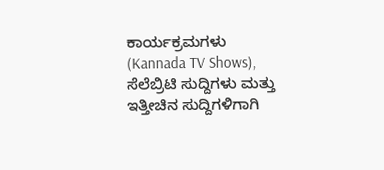ಕಾರ್ಯಕ್ರಮಗಳು (Kannada TV Shows), ಸೆಲೆಬ್ರಿಟಿ ಸುದ್ದಿಗಳು ಮತ್ತು ಇತ್ತೀಚಿನ ಸುದ್ದಿಗಳಿಗಾಗಿ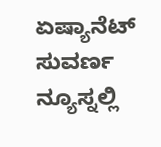ಏಷ್ಯಾನೆಟ್ ಸುವರ್ಣ ನ್ಯೂಸ್ನಲ್ಲಿ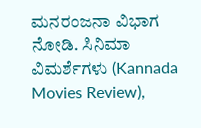ಮನರಂಜನಾ ವಿಭಾಗ ನೋಡಿ. ಸಿನಿಮಾ ವಿಮರ್ಶೆಗಳು (Kannada Movies Review),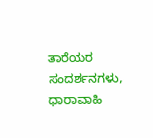ತಾರೆಯರ ಸಂದರ್ಶನಗಳು, ಧಾರಾವಾಹಿ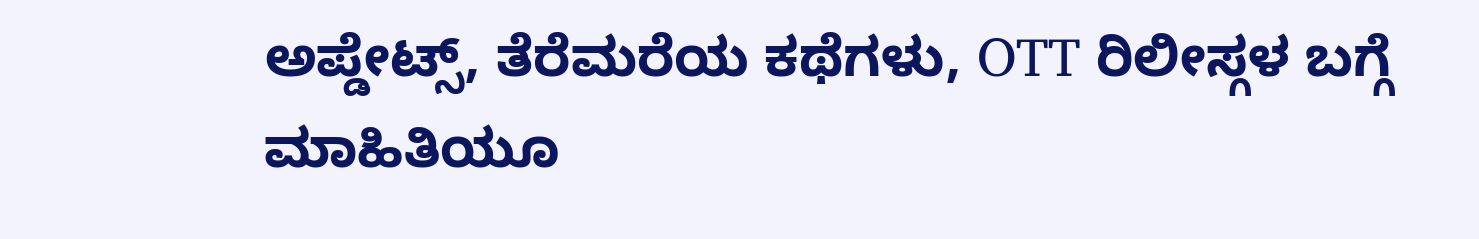ಅಪ್ಡೇಟ್ಸ್, ತೆರೆಮರೆಯ ಕಥೆಗಳು, OTT ರಿಲೀಸ್ಗಳ ಬಗ್ಗೆ ಮಾಹಿತಿಯೂ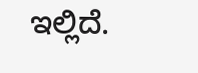ಇಲ್ಲಿದೆ.